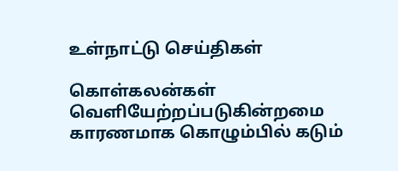உள்நாட்டு செய்திகள்

கொள்கலன்கள் வெளியேற்றப்படுகின்றமை காரணமாக கொழும்பில் கடும்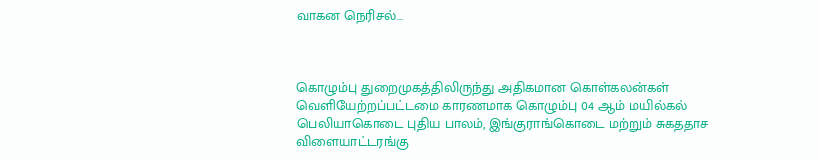வாகன நெரிசல்…



கொழும்பு துறைமுகத்திலிருந்து அதிகமான கொள்கலன்கள் வெளியேற்றப்பட்டமை காரணமாக கொழும்பு 04 ஆம் மயில்கல் பெலியாகொடை புதிய பாலம், இங்குராங்கொடை மற்றும் சுகததாச விளையாட்டரங்கு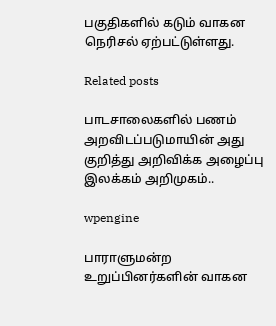பகுதிகளில் கடும் வாகன நெரிசல் ஏற்பட்டுள்ளது.

Related posts

பாடசாலைகளில் பணம் அறவிடப்படுமாயின் அது குறித்து அறிவிக்க அழைப்பு இலக்கம் அறிமுகம்..

wpengine

பாராளுமன்ற உறுப்பினர்களின் வாகன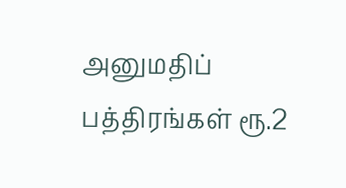அனுமதிப் பத்திரங்கள் ரூ.2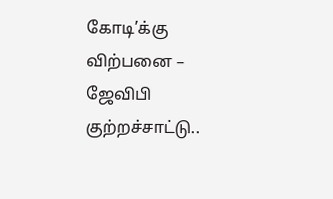கோடி’க்கு விற்பனை – ஜேவிபி குற்றச்சாட்டு..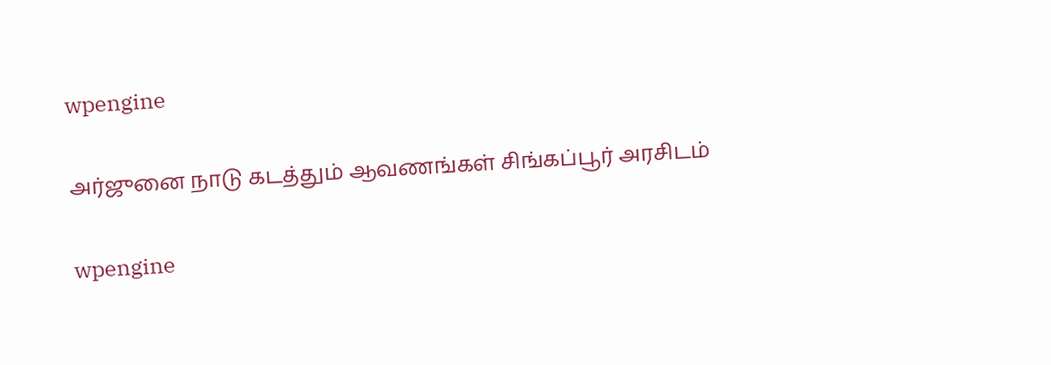wpengine

அர்ஜுனை நாடு கடத்தும் ஆவணங்கள் சிங்கப்பூர் அரசிடம்

wpengine